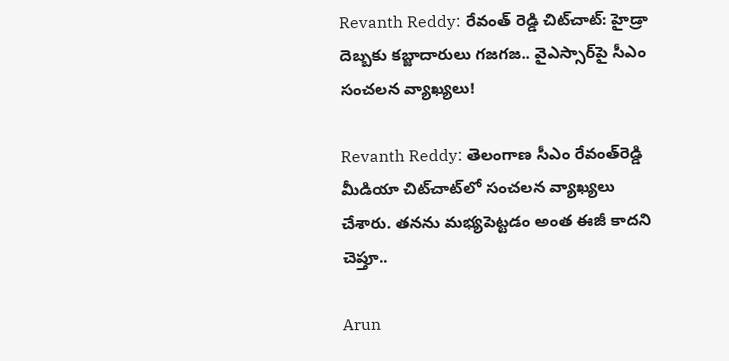Revanth Reddy: రేవంత్ రెడ్డి చిట్‌చాట్: హైడ్రా దెబ్బకు కబ్జాదారులు గజగజ.. వైఎస్సార్‌పై సీఎం సంచలన వ్యాఖ్యలు!

Revanth Reddy: తెలంగాణ సీఎం రేవంత్‌రెడ్డి మీడియా చిట్‌చాట్‌లో సంచలన వ్యాఖ్యలు చేశారు. తనను మభ్యపెట్టడం అంత ఈజీ కాదని చెప్తూ..

Arun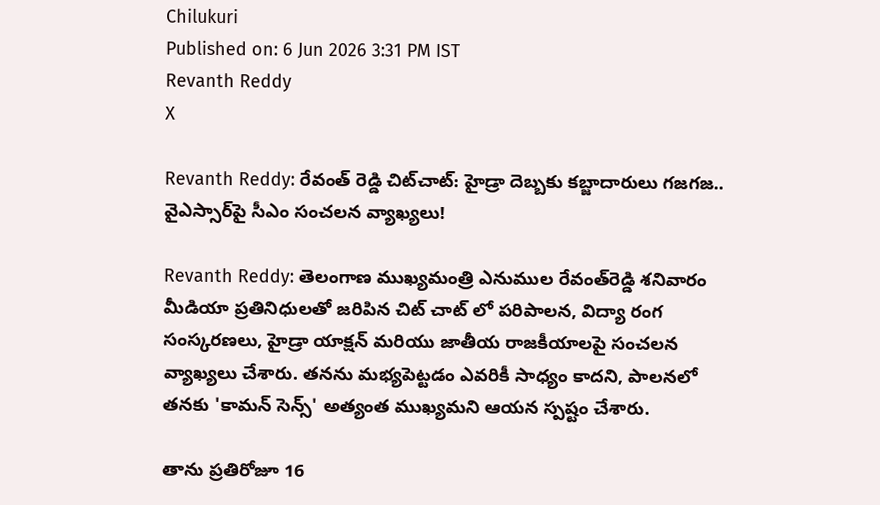Chilukuri
Published on: 6 Jun 2026 3:31 PM IST
Revanth Reddy
X

Revanth Reddy: రేవంత్ రెడ్డి చిట్‌చాట్: హైడ్రా దెబ్బకు కబ్జాదారులు గజగజ.. వైఎస్సార్‌పై సీఎం సంచలన వ్యాఖ్యలు!

Revanth Reddy: తెలంగాణ ముఖ్యమంత్రి ఎనుముల రేవంత్‌రెడ్డి శనివారం మీడియా ప్రతినిధులతో జరిపిన చిట్ చాట్ లో పరిపాలన, విద్యా రంగ సంస్కరణలు, హైడ్రా యాక్షన్ మరియు జాతీయ రాజకీయాలపై సంచలన వ్యాఖ్యలు చేశారు. తనను మభ్యపెట్టడం ఎవరికీ సాధ్యం కాదని, పాలనలో తనకు 'కామన్ సెన్స్' అత్యంత ముఖ్యమని ఆయన స్పష్టం చేశారు.

తాను ప్రతిరోజూ 16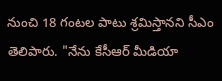నుంచి 18 గంటల పాటు శ్రమిస్తానని సీఎం తెలిపారు. "నేను కేసీఆర్ మీడియా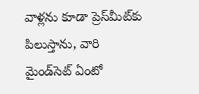వాళ్లను కూడా ప్రెస్‌మీట్‌కు పిలుస్తాను, వారి మైండ్‌సెట్ ఏంటో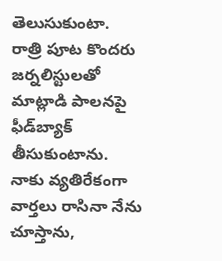తెలుసుకుంటా. రాత్రి పూట కొందరు జర్నలిస్టులతో మాట్లాడి పాలనపై ఫీడ్‌బ్యాక్ తీసుకుంటాను. నాకు వ్యతిరేకంగా వార్తలు రాసినా నేను చూస్తాను,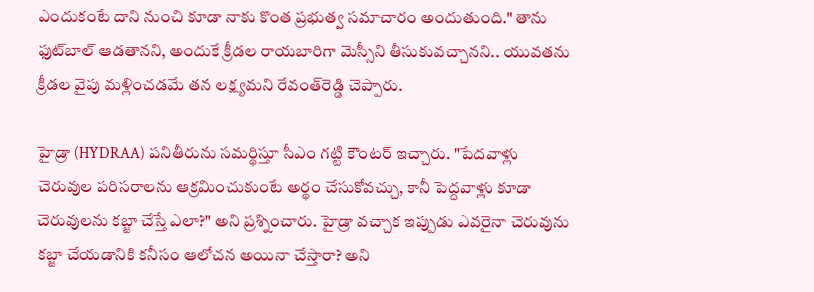ఎందుకంటే దాని నుంచి కూడా నాకు కొంత ప్రభుత్వ సమాచారం అందుతుంది." తాను ఫుట్‌బాల్ ఆడతానని, అందుకే క్రీడల రాయబారిగా మెస్సీని తీసుకువచ్చానని.. యువతను క్రీడల వైపు మళ్లించడమే తన లక్ష్యమని రేవంత్‌రెడ్డి చెప్పారు.

హైడ్రా (HYDRAA) పనితీరును సమర్థిస్తూ సీఎం గట్టి కౌంటర్ ఇచ్చారు. "పేదవాళ్లు చెరువుల పరిసరాలను ఆక్రమించుకుంటే అర్థం చేసుకోవచ్చు, కానీ పెద్దవాళ్లు కూడా చెరువులను కబ్జా చేస్తే ఎలా?" అని ప్రశ్నించారు. హైడ్రా వచ్చాక ఇప్పుడు ఎవరైనా చెరువును కబ్జా చేయడానికి కనీసం ఆలోచన అయినా చేస్తారా? అని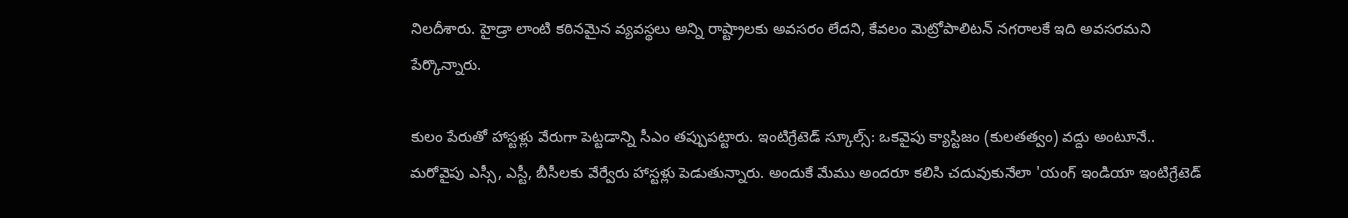నిలదీశారు. హైడ్రా లాంటి కఠినమైన వ్యవస్థలు అన్ని రాష్ట్రాలకు అవసరం లేదని, కేవలం మెట్రోపాలిటన్ నగరాలకే ఇది అవసరమని పేర్కొన్నారు.

కులం పేరుతో హాస్టళ్లు వేరుగా పెట్టడాన్ని సీఎం తప్పుపట్టారు. ఇంటిగ్రేటెడ్ స్కూల్స్: ఒకవైపు క్యాస్టిజం (కులతత్వం) వద్దు అంటూనే.. మరోవైపు ఎస్సీ, ఎస్టీ, బీసీలకు వేర్వేరు హాస్టళ్లు పెడుతున్నారు. అందుకే మేము అందరూ కలిసి చదువుకునేలా 'యంగ్ ఇండియా ఇంటిగ్రేటెడ్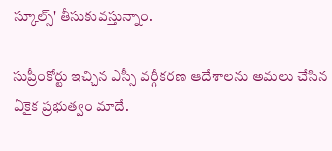స్కూల్స్' తీసుకువస్తున్నాం.

సుప్రీంకోర్టు ఇచ్చిన ఎస్సీ వర్గీకరణ ఆదేశాలను అమలు చేసిన ఏకైక ప్రభుత్వం మాదే.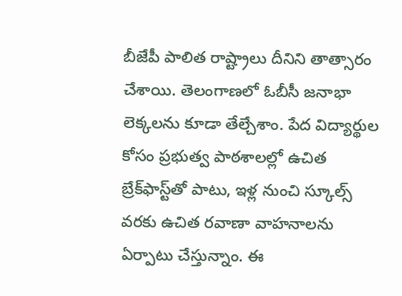బీజేపీ పాలిత రాష్ట్రాలు దీనిని తాత్సారం చేశాయి. తెలంగాణలో ఓబీసీ జనాభా లెక్కలను కూడా తేల్చేశాం. పేద విద్యార్థుల కోసం ప్రభుత్వ పాఠశాలల్లో ఉచిత బ్రేక్‌ఫాస్ట్‌తో పాటు, ఇళ్ల నుంచి స్కూల్స్ వరకు ఉచిత రవాణా వాహనాలను ఏర్పాటు చేస్తున్నాం. ఈ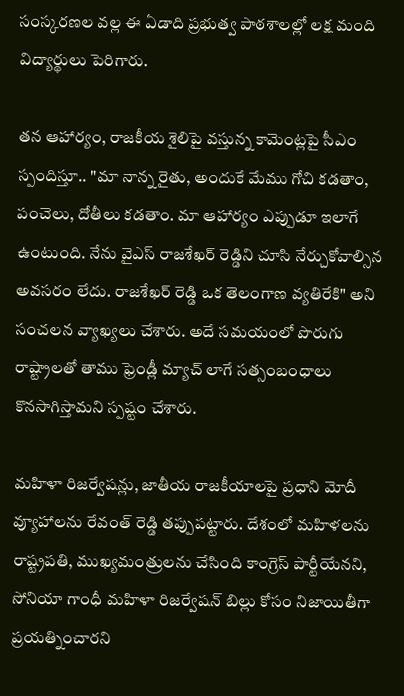సంస్కరణల వల్ల ఈ ఏడాది ప్రభుత్వ పాఠశాలల్లో లక్ష మంది విద్యార్థులు పెరిగారు.

తన ఆహార్యం, రాజకీయ శైలిపై వస్తున్న కామెంట్లపై సీఎం స్పందిస్తూ.. "మా నాన్న రైతు, అందుకే మేము గోచి కడతాం, పంచెలు, దోతీలు కడతాం. మా ఆహార్యం ఎప్పుడూ ఇలాగే ఉంటుంది. నేను వైఎస్ రాజశేఖర్ రెడ్డిని చూసి నేర్చుకోవాల్సిన అవసరం లేదు. రాజశేఖర్ రెడ్డి ఒక తెలంగాణ వ్యతిరేకి" అని సంచలన వ్యాఖ్యలు చేశారు. అదే సమయంలో పొరుగు రాష్ట్రాలతో తాము ఫ్రెండ్లీ మ్యాచ్ లాగే సత్సంబంధాలు కొనసాగిస్తామని స్పష్టం చేశారు.

మహిళా రిజర్వేషన్లు, జాతీయ రాజకీయాలపై ప్రధాని మోదీ వ్యూహాలను రేవంత్ రెడ్డి తప్పుపట్టారు. దేశంలో మహిళలను రాష్ట్రపతి, ముఖ్యమంత్రులను చేసింది కాంగ్రెస్ పార్టీయేనని, సోనియా గాంధీ మహిళా రిజర్వేషన్ బిల్లు కోసం నిజాయితీగా ప్రయత్నించారని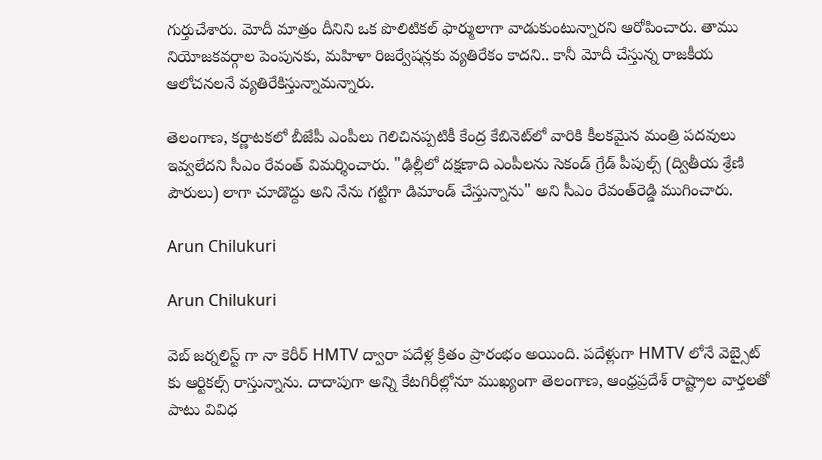గుర్తుచేశారు. మోదీ మాత్రం దీనిని ఒక పొలిటికల్ ఫార్ములాగా వాడుకుంటున్నారని ఆరోపించారు. తాము నియోజకవర్గాల పెంపునకు, మహిళా రిజర్వేషన్లకు వ్యతిరేకం కాదని.. కానీ మోదీ చేస్తున్న రాజకీయ ఆలోచనలనే వ్యతిరేకిస్తున్నామన్నారు.

తెలంగాణ, కర్ణాటకలో బీజేపీ ఎంపీలు గెలిచినప్పటికీ కేంద్ర కేబినెట్‌లో వారికి కీలకమైన మంత్రి పదవులు ఇవ్వలేదని సీఎం రేవంత్ విమర్శించారు. "ఢిల్లీలో దక్షణాది ఎంపీలను సెకండ్ గ్రేడ్ పీపుల్స్ (ద్వితీయ శ్రేణి పౌరులు) లాగా చూడొద్దు అని నేను గట్టిగా డిమాండ్ చేస్తున్నాను" అని సీఎం రేవంత్‌రెడ్డి ముగించారు.

Arun Chilukuri

Arun Chilukuri

వెబ్ జర్నలిస్ట్ గా నా కెరీర్ HMTV ద్వారా పదేళ్ల క్రితం ప్రారంభం అయింది. పదేళ్లుగా HMTV లోనే వెబ్సైట్ కు ఆర్టికల్స్ రాస్తున్నాను. దాదాపుగా అన్ని కేటగిరీల్లోనూ ముఖ్యంగా తెలంగాణ, ఆంధ్రప్రదేశ్ రాష్ట్రాల వార్తలతో పాటు వివిధ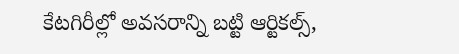కేటగిరీల్లో అవసరాన్ని బట్టి ఆర్టికల్స్,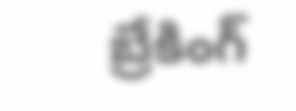బ్రేకింగ్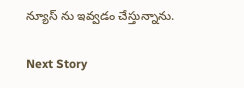న్యూస్ ను ఇవ్వడం చేస్తున్నాను.

Next Story